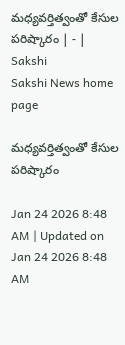మధ్యవర్తిత్వంతో కేసుల పరిష్కారం | - | Sakshi
Sakshi News home page

మధ్యవర్తిత్వంతో కేసుల పరిష్కారం

Jan 24 2026 8:48 AM | Updated on Jan 24 2026 8:48 AM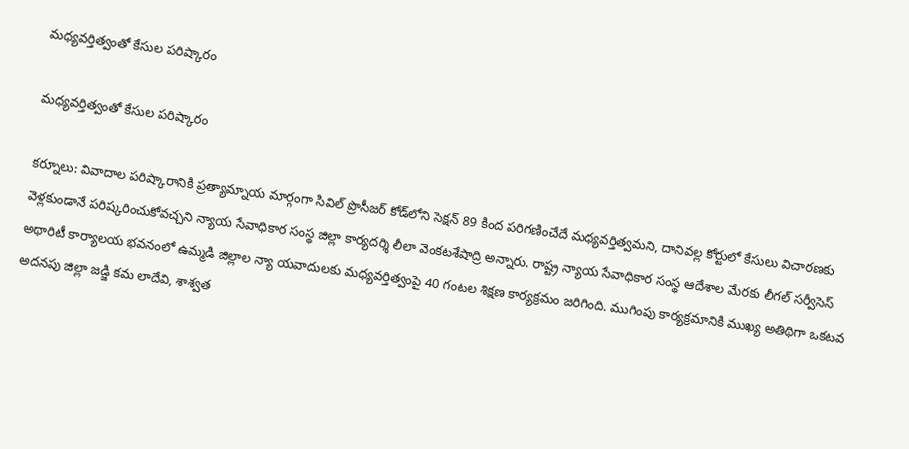మధ్యవర్తిత్వంతో కేసుల పరిష్కారం

మధ్యవర్తిత్వంతో కేసుల పరిష్కారం

కర్నూలు: వివాదాల పరిష్కారానికి ప్రత్యామ్నాయ మార్గంగా సివిల్‌ ప్రొసీజర్‌ కోడ్‌లోని సెక్షన్‌ 89 కింద పరిగణించేదే మధ్యవర్తిత్వమని, దానివల్ల కోర్టులో కేసులు విచారణకు వెళ్లకుండానే పరిష్కరించుకోవచ్చని న్యాయ సేవాధికార సంస్థ జిల్లా కార్యదర్శి లీలా వెంకటశేషాద్రి అన్నారు. రాష్ట్ర న్యాయ సేవాధికార సంస్థ ఆదేశాల మేరకు లీగల్‌ సర్వీసెస్‌ అథారిటీ కార్యాలయ భవనంలో ఉమ్మడి జిల్లాల న్యా యవాదులకు మధ్యవర్తిత్వంపై 40 గంటల శిక్షణ కార్యక్రమం జరిగింది. ముగింపు కార్యక్రమానికి ముఖ్య అతిథిగా ఒకటవ అదనపు జిల్లా జడ్జి కమ లాదేవి, శాశ్వత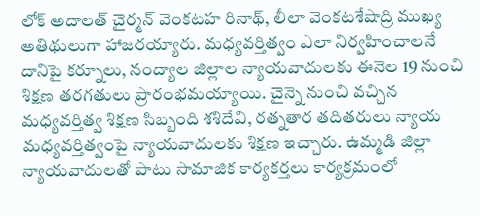లోక్‌ అదాలత్‌ చైర్మన్‌ వెంకటహ రినాథ్‌, లీలా వెంకటశేషాద్రి ముఖ్య అతిథులుగా హాజరయ్యారు. మధ్యవర్తిత్వం ఎలా నిర్వహించాలనే దానిపై కర్నూలు, నంద్యాల జిల్లాల న్యాయవాదులకు ఈనెల 19 నుంచి శిక్షణ తరగతులు ప్రారంభమయ్యాయి. చైన్నె నుంచి వచ్చిన మధ్యవర్తిత్వ శిక్షణ సిబ్బంది శశిదేవి, రత్నతార తదితరులు న్యాయ మధ్యవర్తిత్వంపై న్యాయవాదులకు శిక్షణ ఇచ్చారు. ఉమ్మడి జిల్లా న్యాయవాదులతో పాటు సామాజిక కార్యకర్తలు కార్యక్రమంలో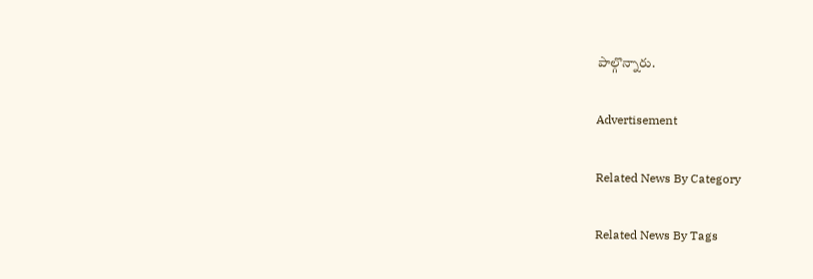పాల్గొన్నారు.

Advertisement

Related News By Category

Related News By Tags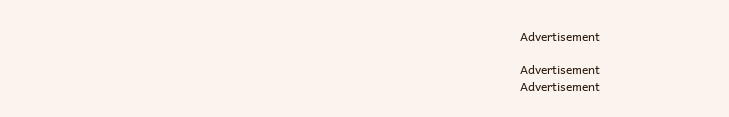Advertisement

Advertisement
Advertisement